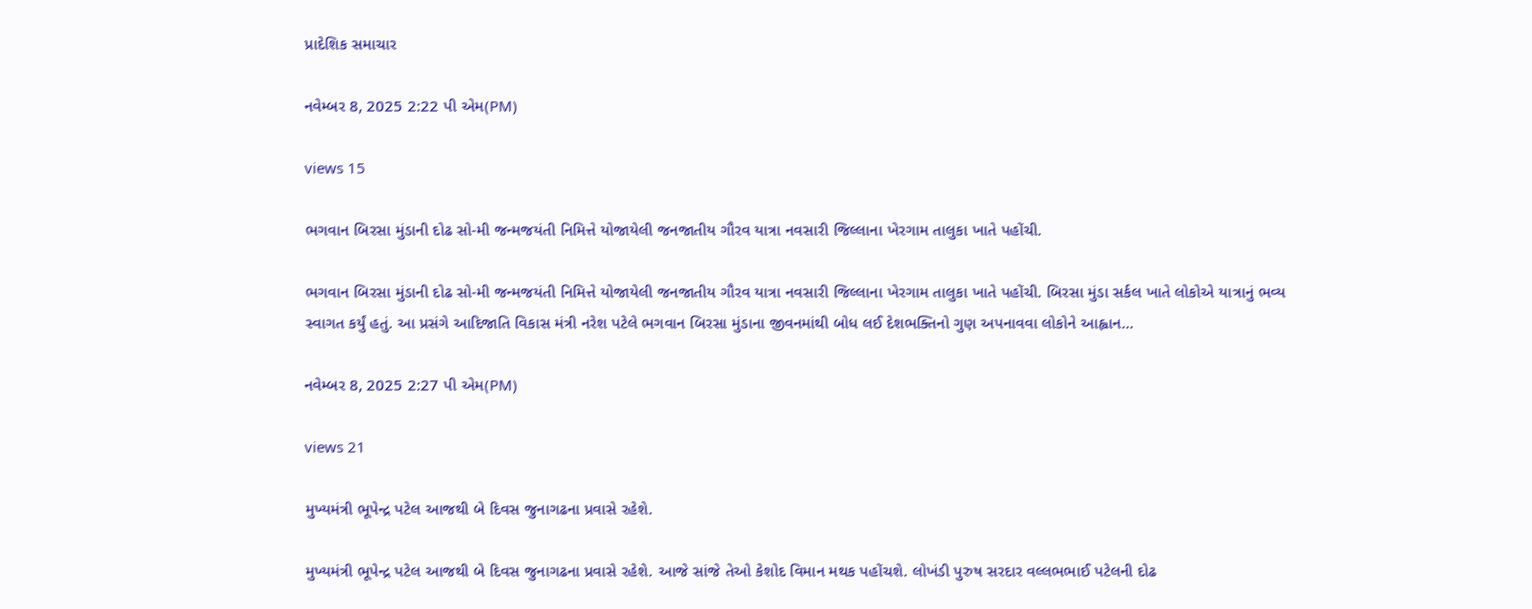પ્રાદેશિક સમાચાર

નવેમ્બર 8, 2025 2:22 પી એમ(PM)

views 15

ભગવાન બિરસા મુંડાની દોઢ સો-મી જન્મજયંતી નિમિત્તે યોજાયેલી જનજાતીય ગૌરવ યાત્રા નવસારી જિલ્લાના ખેરગામ તાલુકા ખાતે પહોંચી.

ભગવાન બિરસા મુંડાની દોઢ સો-મી જન્મજયંતી નિમિત્તે યોજાયેલી જનજાતીય ગૌરવ યાત્રા નવસારી જિલ્લાના ખેરગામ તાલુકા ખાતે પહોંચી. બિરસા મુંડા સર્કલ ખાતે લોકોએ યાત્રાનું ભવ્ય સ્વાગત કર્યું હતું. આ પ્રસંગે આદિજાતિ વિકાસ મંત્રી નરેશ પટેલે ભગવાન બિરસા મુંડાના જીવનમાંથી બોધ લઈ દેશભક્તિનો ગુણ અપનાવવા લોકોને આહ્વાન...

નવેમ્બર 8, 2025 2:27 પી એમ(PM)

views 21

મુખ્યમંત્રી ભૂપેન્દ્ર પટેલ આજથી બે દિવસ જુનાગઢના પ્રવાસે રહેશે.

મુખ્યમંત્રી ભૂપેન્દ્ર પટેલ આજથી બે દિવસ જુનાગઢના પ્રવાસે રહેશે. આજે સાંજે તેઓ કેશોદ વિમાન મથક પહોંચશે. લોખંડી પુરુષ સરદાર વલ્લભભાઈ પટેલની દોઢ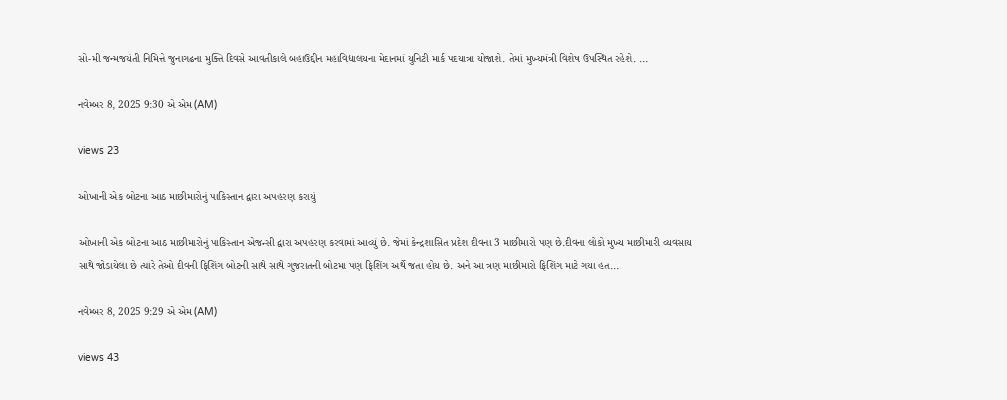સો-મી જન્મજયંતી નિમિત્તે જુનાગઢના મુક્તિ દિવસે આવતીકાલે બહાઉદ્દીન મહાવિદ્યાલયના મેદાનમાં યુનિટી માર્ક પદયાત્રા યોજાશે. તેમાં મુખ્યમંત્રી વિશેષ ઉપસ્થિત રહેશે. ...

નવેમ્બર 8, 2025 9:30 એ એમ (AM)

views 23

ઓખાની એક બોટના આઠ માછીમારોનું પાકિસ્તાન દ્વારા અપહરણ કરાયું

ઓખાની એક બોટના આઠ માછીમારોનું પાકિસ્તાન એજન્સી દ્વારા અપહરણ કરવામાં આવ્યું છે. જેમાં કેન્દ્રશાસિત પ્રદેશ દીવના 3 માછીમારો પણ છે.દીવના લોકો મુખ્ય માછીમારી વ્યવસાય સાથે જોડાયેલા છે ત્યારે તેઓ દીવની ફિશિંગ બોટની સાથે સાથે ગુજરાતની બોટમા પણ ફિશિંગ અર્થે જતા હોય છે. અને આ ત્રણ માછીમારો ફિશિંગ માટે ગયા હત...

નવેમ્બર 8, 2025 9:29 એ એમ (AM)

views 43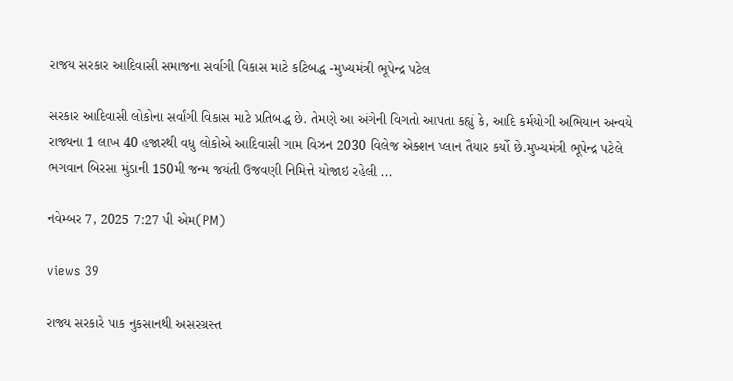રાજય સરકાર આદિવાસી સમાજના સર્વાગી વિકાસ માટે કટિબદ્ધ -મુખ્યમંત્રી ભૂપેન્દ્ર પટેલ

સરકાર આદિવાસી લોકોના સર્વાંગી વિકાસ માટે પ્રતિબદ્ધ છે. તેમણે આ અંગેની વિગતો આપતા કહ્યું કે, આદિ કર્મયોગી અભિયાન અન્વયે રાજ્યના 1 લાખ 40 હજારથી વધુ લોકોએ આદિવાસી ગામ વિઝન 2030 વિલેજ એક્શન પ્લાન તૈયાર કર્યો છે.મુખ્યમંત્રી ભૂપેન્દ્ર પટેલે ભગવાન બિરસા મુંડાની 150મી જન્મ જયંતી ઉજવણી નિમિત્તે યોજાઇ રહેલી ...

નવેમ્બર 7, 2025 7:27 પી એમ(PM)

views 39

રાજ્ય સરકારે પાક નુકસાનથી અસરગ્રસ્ત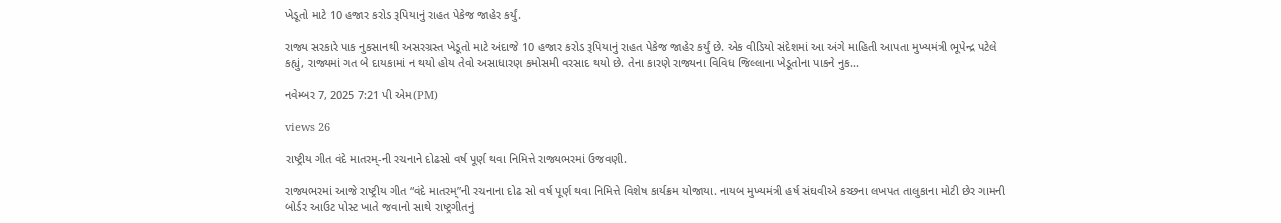ખેડૂતો માટે 10 હજાર કરોડ રૂપિયાનું રાહત પેકેજ જાહેર કર્યું.

રાજ્ય સરકારે પાક નુકસાનથી અસરગ્રસ્ત ખેડૂતો માટે અંદાજે 10 હજાર કરોડ રૂપિયાનું રાહત પેકેજ જાહેર કર્યું છે. એક વીડિયો સંદેશમાં આ અંગે માહિતી આપતા મુખ્યમંત્રી ભૂપેન્દ્ર પટેલે કહ્યું, રાજ્યમાં ગત બે દાયકામાં ન થયો હોય તેવો અસાધારણ કમોસમી વરસાદ થયો છે. તેના કારણે રાજ્યના વિવિધ જિલ્લાના ખેડૂતોના પાકને નુક...

નવેમ્બર 7, 2025 7:21 પી એમ(PM)

views 26

રાષ્ટ્રીય ગીત વંદે માતરમ્-ની રચનાને દોઢસો વર્ષ પૂર્ણ થવા નિમિત્તે રાજ્યભરમાં ઉજવણી.

રાજ્યભરમાં આજે રાષ્ટ્રીય ગીત “વંદે માતરમ્”ની રચનાના દોઢ સો વર્ષ પૂર્ણ થવા નિમિત્તે વિશેષ કાર્યક્રમ યોજાયા. નાયબ મુખ્યમંત્રી હર્ષ સંઘવીએ કચ્છના લખપત તાલુકાના મોટી છેર ગામની બોર્ડર આઉટ પોસ્ટ ખાતે જવાનો સાથે રાષ્ટ્રગીતનું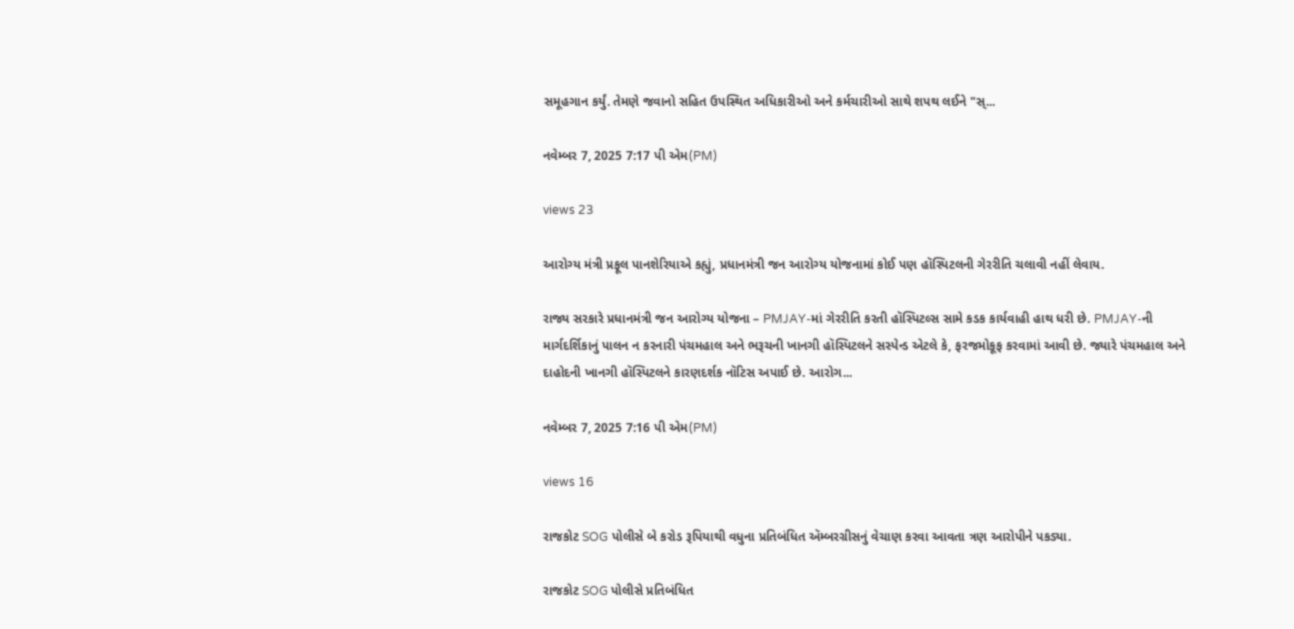સમૂહગાન કર્યું. તેમણે જવાનો સહિત ઉપસ્થિત અધિકારીઓ અને કર્મચારીઓ સાથે શપથ લઈને "સ્...

નવેમ્બર 7, 2025 7:17 પી એમ(PM)

views 23

આરોગ્ય મંત્રી પ્રફૂલ પાનશેરિયાએ કહ્યું, પ્રધાનમંત્રી જન આરોગ્ય યોજનામાં કોઈ પણ હૉસ્પિટલની ગેરરીતિ ચલાવી નહીં લેવાય.

રાજ્ય સરકારે પ્રધાનમંત્રી જન આરોગ્ય યોજના – PMJAY-માં ગેરરીતિ કરતી હૉસ્પિટલ્સ સામે કડક કાર્યવાહી હાથ ધરી છે. PMJAY-ની માર્ગદર્શિકાનું પાલન ન કરનારી પંચમહાલ અને ભરૂચની ખાનગી હૉસ્પિટલને સસ્પેન્ડ એટલે કે, ફરજમોકૂફ કરવામાં આવી છે. જ્યારે પંચમહાલ અને દાહોદની ખાનગી હૉસ્પિટલને કારણદર્શક નૉટિસ અપાઈ છે. આરોગ...

નવેમ્બર 7, 2025 7:16 પી એમ(PM)

views 16

રાજકોટ SOG પોલીસે બે કરોડ રૂપિયાથી વધુના પ્રતિબંધિત ઍમ્બરગ્રીસનું વેચાણ કરવા આવતા ત્રણ આરોપીને પકડ્યા.

રાજકોટ SOG પોલીસે પ્રતિબંધિત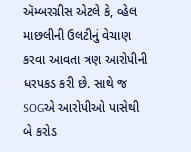ઍમ્બરગ્રીસ એટલે કે, વ્હેલ માછલીની ઉલટીનું વેચાણ કરવા આવતા ત્રણ આરોપીની ધરપકડ કરી છે. સાથે જ SOGએ આરોપીઓ પાસેથી બે કરોડ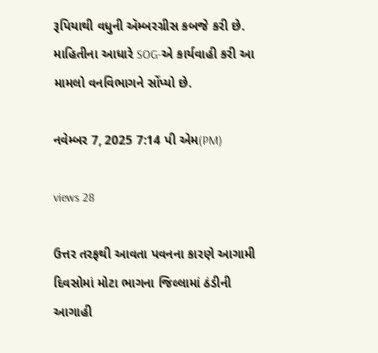રૂપિયાથી વધુની ઍમ્બરગ્રીસ કબજે કરી છે. માહિતીના આધારે SOG-એ કાર્યવાહી કરી આ મામલો વનવિભાગને સોંપ્યો છે.

નવેમ્બર 7, 2025 7:14 પી એમ(PM)

views 28

ઉત્તર તરફથી આવતા પવનના કારણે આગામી દિવસોમાં મોટા ભાગના જિલ્લામાં ઠંડીની આગાહી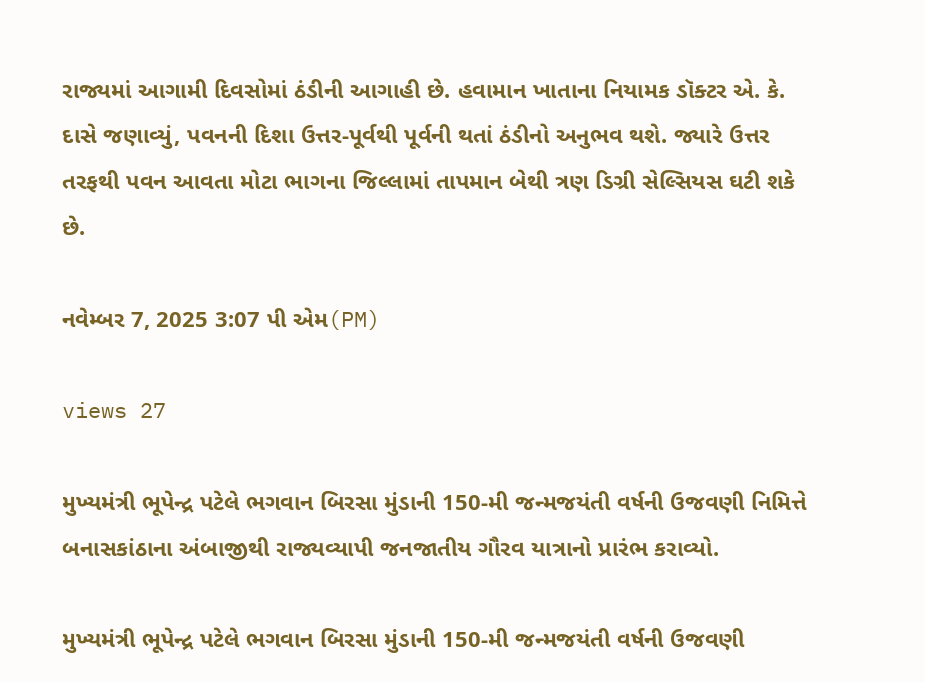રાજ્યમાં આગામી દિવસોમાં ઠંડીની આગાહી છે. હવામાન ખાતાના નિયામક ડૉક્ટર એ. કે. દાસે જણાવ્યું, પવનની દિશા ઉત્તર-પૂર્વથી પૂર્વની થતાં ઠંડીનો અનુભવ થશે. જ્યારે ઉત્તર તરફથી પવન આવતા મોટા ભાગના જિલ્લામાં તાપમાન બેથી ત્રણ ડિગ્રી સેલ્સિયસ ઘટી શકે છે.

નવેમ્બર 7, 2025 3:07 પી એમ(PM)

views 27

મુખ્યમંત્રી ભૂપેન્દ્ર પટેલે ભગવાન બિરસા મુંડાની 150-મી જન્મજયંતી વર્ષની ઉજવણી નિમિત્તે બનાસકાંઠાના અંબાજીથી રાજ્યવ્યાપી જનજાતીય ગૌરવ યાત્રાનો પ્રારંભ કરાવ્યો.

મુખ્યમંત્રી ભૂપેન્દ્ર પટેલે ભગવાન બિરસા મુંડાની 150-મી જન્મજયંતી વર્ષની ઉજવણી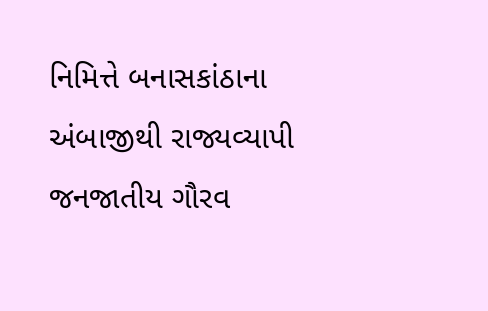નિમિત્તે બનાસકાંઠાના અંબાજીથી રાજ્યવ્યાપી જનજાતીય ગૌરવ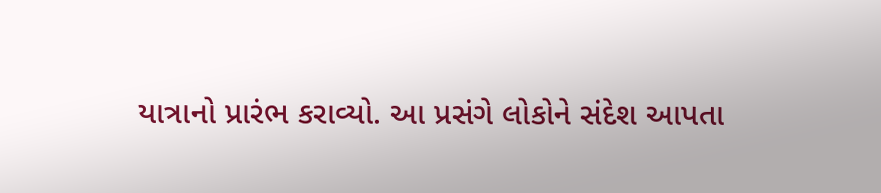યાત્રાનો પ્રારંભ કરાવ્યો. આ પ્રસંગે લોકોને સંદેશ આપતા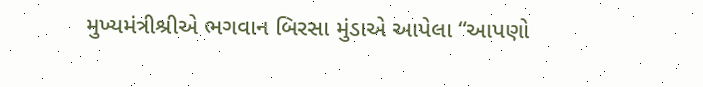મુખ્યમંત્રીશ્રીએ ભગવાન બિરસા મુંડાએ આપેલા “આપણો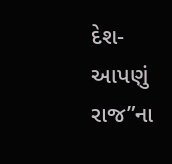દેશ-આપણું રાજ”ના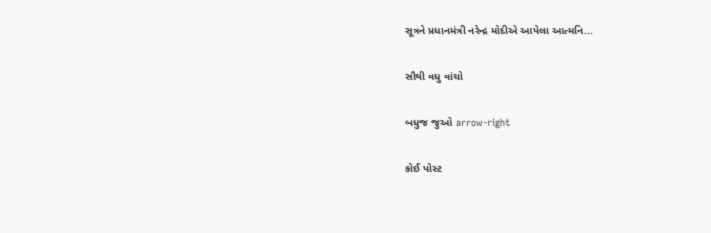સૂત્રને પ્રધાનમંત્રી નરેન્દ્ર મોદીએ આપેલા આત્મનિ...

સૌથી વધુ વાંચો

બધુજ જુઓ arrow-right

કોઈ પોસ્ટ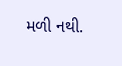મળી નથી.